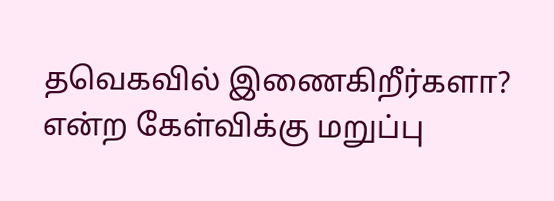தவெகவில் இணைகிறீர்களா? என்ற கேள்விக்கு மறுப்பு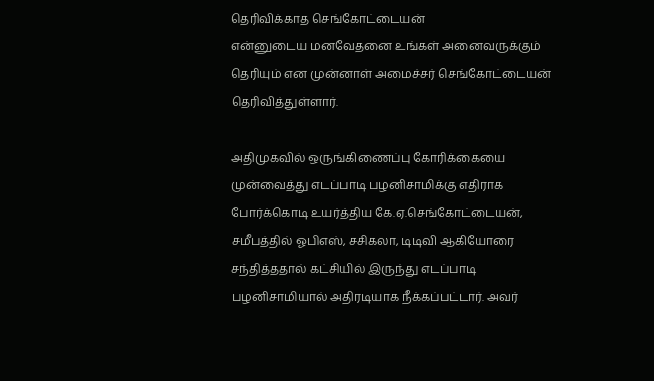தெரிவிக்காத செங்கோட்டையன்
என்னுடைய மனவேதனை உங்கள் அனைவருக்கும் தெரியும் என முன்னாள் அமைச்சர் செங்கோட்டையன் தெரிவித்துள்ளார்.

அதிமுகவில் ஒருங்கிணைப்பு கோரிக்கையை முன்வைத்து எடப்பாடி பழனிசாமிக்கு எதிராக போர்க்கொடி உயர்த்திய கே.ஏ.செங்கோட்டையன், சமீபத்தில் ஓபிஎஸ், சசிகலா, டிடிவி ஆகியோரை சந்தித்ததால் கட்சியில் இருந்து எடப்பாடி பழனிசாமியால் அதிரடியாக நீக்கப்பட்டார். அவர்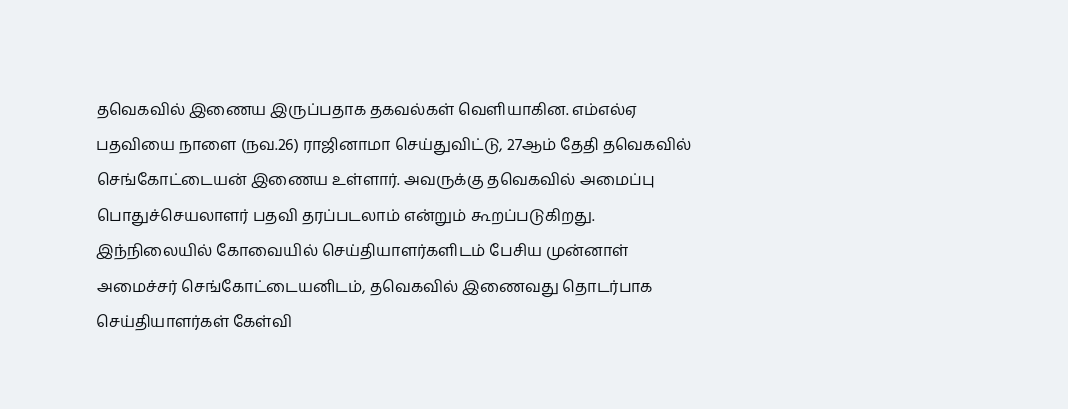தவெகவில் இணைய இருப்பதாக தகவல்கள் வெளியாகின. எம்எல்ஏ பதவியை நாளை (நவ.26) ராஜினாமா செய்துவிட்டு, 27ஆம் தேதி தவெகவில் செங்கோட்டையன் இணைய உள்ளார். அவருக்கு தவெகவில் அமைப்பு பொதுச்செயலாளர் பதவி தரப்படலாம் என்றும் கூறப்படுகிறது.
இந்நிலையில் கோவையில் செய்தியாளர்களிடம் பேசிய முன்னாள் அமைச்சர் செங்கோட்டையனிடம், தவெகவில் இணைவது தொடர்பாக செய்தியாளர்கள் கேள்வி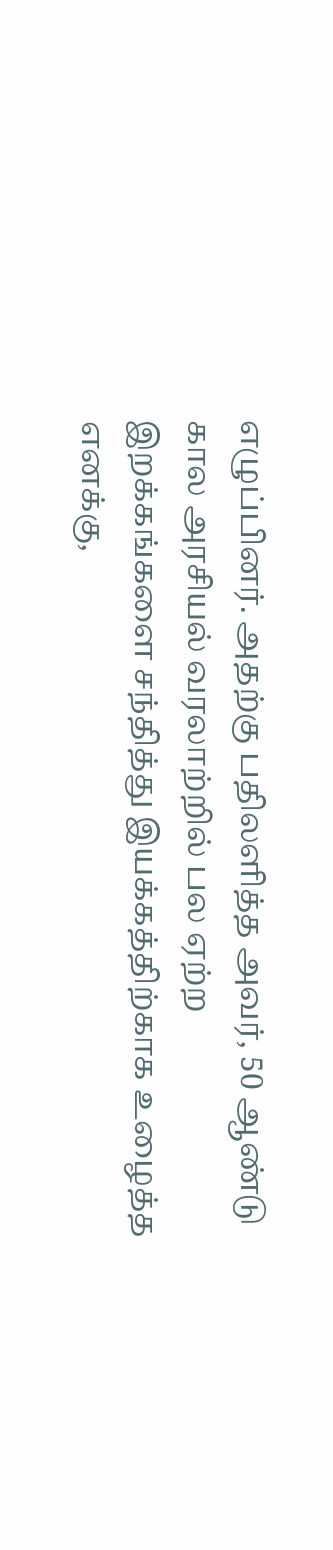எழுப்பினர். அதற்கு பதிலளித்த அவர், 50 ஆண்டு கால அரசியல் வரலாற்றில் பல ஏற்ற இறக்கங்களை சந்தித்து இயக்கத்திற்காக உழைத்த எனக்கு,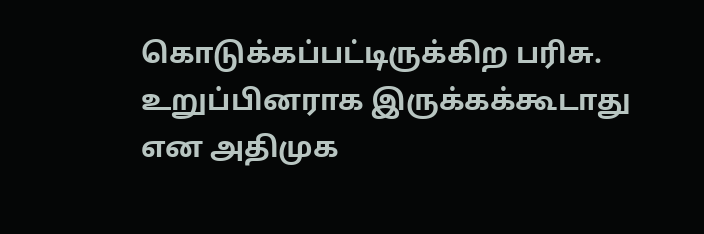கொடுக்கப்பட்டிருக்கிற பரிசு. உறுப்பினராக இருக்கக்கூடாது என அதிமுக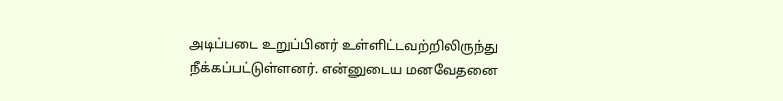அடிப்படை உறுப்பினர் உள்ளிட்டவற்றிலிருந்து நீக்கப்பட்டுள்ளனர். என்னுடைய மனவேதனை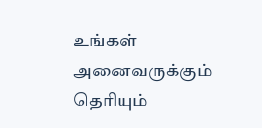உங்கள் அனைவருக்கும் தெரியும்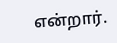என்றார்.